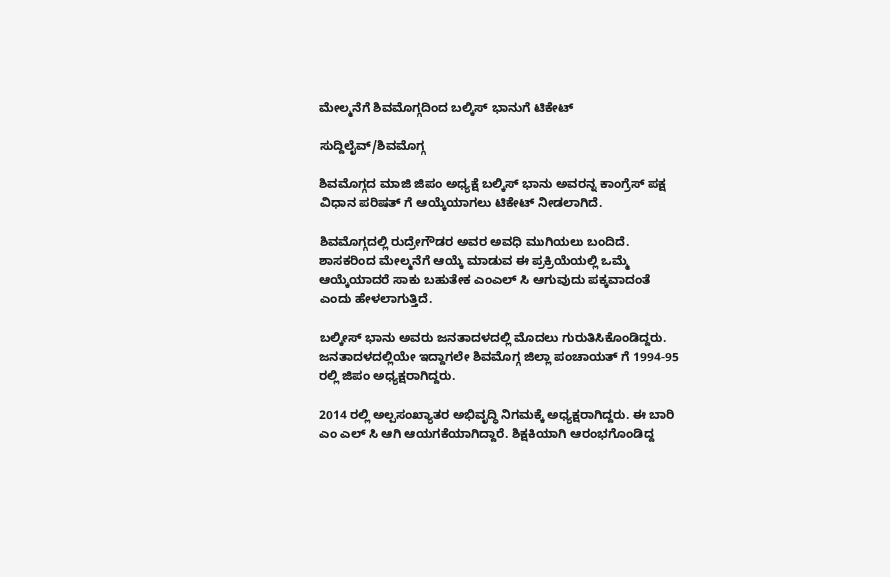ಮೇಲ್ಮನೆಗೆ ಶಿವಮೊಗ್ಗದಿಂದ ಬಲ್ಕಿಸ್ ಭಾನುಗೆ ಟಿಕೇಟ್

ಸುದ್ದಿಲೈವ್/ಶಿವಮೊಗ್ಗ

ಶಿವಮೊಗ್ಗದ ಮಾಜಿ ಜಿಪಂ ಅಧ್ಯಕ್ಷೆ ಬಲ್ಕಿಸ್ ಭಾನು ಅವರನ್ನ ಕಾಂಗ್ರೆಸ್ ಪಕ್ಷ‌ ವಿಧಾನ ಪರಿಷತ್ ಗೆ ಆಯ್ಕೆಯಾಗಲು ಟಿಕೇಟ್ ನೀಡಲಾಗಿದೆ.

ಶಿವಮೊಗ್ಗದಲ್ಲಿ ರುದ್ರೇಗೌಡರ ಅವರ ಅವಧಿ ಮುಗಿಯಲು ಬಂದಿದೆ. ಶಾಸಕರಿಂದ ಮೇಲ್ಮನೆಗೆ ಆಯ್ಕೆ ಮಾಡುವ‌ ಈ ಪ್ರಕ್ರಿಯೆಯಲ್ಲಿ ಒಮ್ಮೆ ಆಯ್ಕೆಯಾದರೆ ಸಾಕು ಬಹುತೇಕ‌ ಎಂಎಲ್ ಸಿ ಆಗುವುದು ಪಕ್ಕವಾದಂತೆ ಎಂದು ಹೇಳಲಾಗುತ್ತಿದೆ.

ಬಲ್ಕೀಸ್ ಭಾನು ಅವರು ಜನತಾದಳದಲ್ಲಿ ಮೊದಲು ಗುರುತಿಸಿಕೊಂಡಿದ್ದರು. ಜನತಾದಳದಲ್ಲಿಯೇ ಇದ್ದಾಗಲೇ ಶಿವಮೊಗ್ಗ ಜಿಲ್ಲಾ ಪಂಚಾಯತ್ ಗೆ 1994-95 ರಲ್ಲಿ ಜಿಪಂ ಅಧ್ಯಕ್ಷರಾಗಿದ್ದರು.

2014 ರಲ್ಲಿ ಅಲ್ಪಸಂಖ್ಯಾತರ ಅಭಿವೃದ್ಧಿ ನಿಗಮಕ್ಕೆ ಅಧ್ಯಕ್ಷರಾಗಿದ್ದರು. ಈ ಬಾರಿ ಎಂ ಎಲ್ ಸಿ ಆಗಿ ಆಯಗಕೆಯಾಗಿದ್ದಾರೆ. ಶಿಕ್ಷಕಿಯಾಗಿ ಆರಂಭಗೊಂಡಿದ್ದ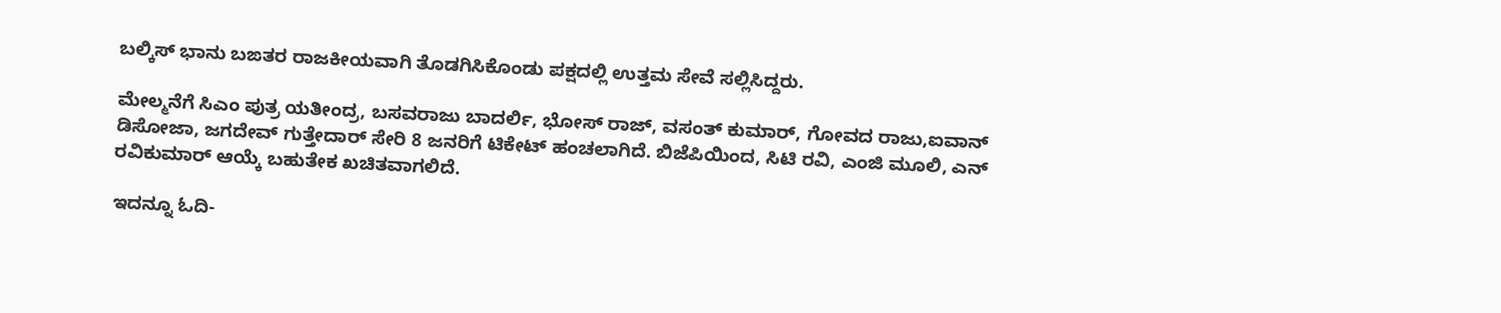ಬಲ್ಕಿಸ್ ಭಾನು ಬಙತರ ರಾಜಕೀಯವಾಗಿ ತೊಡಗಿಸಿಕೊಂಡು ಪಕ್ಷದಲ್ಲಿ ಉತ್ತಮ ಸೇವೆ ಸಲ್ಲಿಸಿದ್ದರು.

ಮೇಲ್ಮನೆಗೆ ಸಿಎಂ ಪುತ್ರ ಯತೀಂದ್ರ, ಬಸವರಾಜು ಬಾದರ್ಲಿ, ಭೋಸ್ ರಾಜ್, ವಸಂತ್ ಕುಮಾರ್, ಗೋವದ ರಾಜು,ಐವಾನ್ ಡಿಸೋಜಾ, ಜಗದೇವ್ ಗುತ್ತೇದಾರ್ ಸೇರಿ 8 ಜನರಿಗೆ ಟಿಕೇಟ್ ಹಂಚಲಾಗಿದೆ. ಬಿಜೆಪಿಯಿಂದ, ಸಿಟಿ ರವಿ, ಎಂಜಿ ಮೂಲಿ, ಎನ್ ರವಿಕುಮಾರ್ ಆಯ್ಕೆ ಬಹುತೇಕ ಖಚಿತವಾಗಲಿದೆ.

ಇದನ್ನೂ ಓದಿ-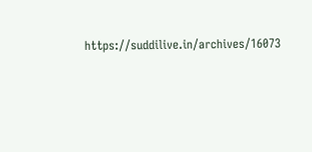https://suddilive.in/archives/16073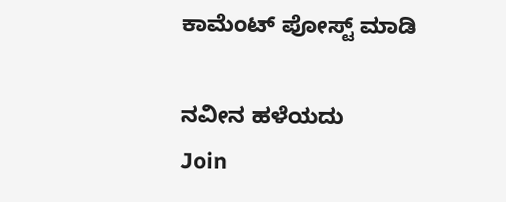ಕಾಮೆಂಟ್‌‌ ಪೋಸ್ಟ್‌ ಮಾಡಿ

ನವೀನ ಹಳೆಯದು
Join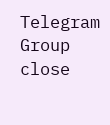Telegram Group
close